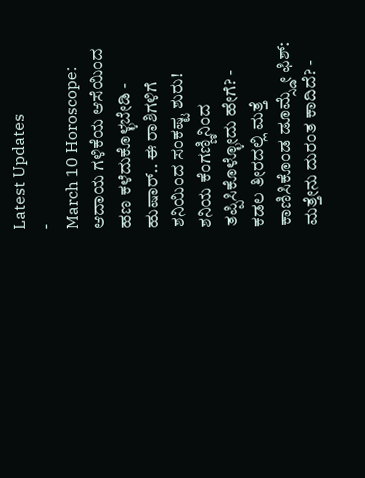Latest Updates
-
March 10 Horoscope: ಆದಾಯ ಗಳಿಕೆಯ ಆಸೆಯಿಂದ ಹಣ ಕಳೆದುಕೊಳ್ಳಬೇಡಿ -
ಹುಷಾರ್.. ಈ ರಾಶಿಗಳಿಗೆ ಶನಿಯಿಂದ ಸಂಕಷ್ಟ ಶುರು! ಶನಿಯ ಕೆಂಗಣ್ಣಿನಿಂದ ತಪ್ಪಿಸಿಕೊಳ್ಳೋದು ಹೇಗೆ? -
ಕಡಲ ತೀರದಲ್ಲಿ ಮತ್ತೆ ಕಾಣಿಸಿಕೊಂಡ ಡೂಮ್ಸ್ಡೇ ಫಿಶ್: ಮತ್ತೇನು ದುರಂತ ಕಾದಿದೆ? -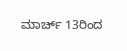ಮಾರ್ಚ್ 13ರಿಂದ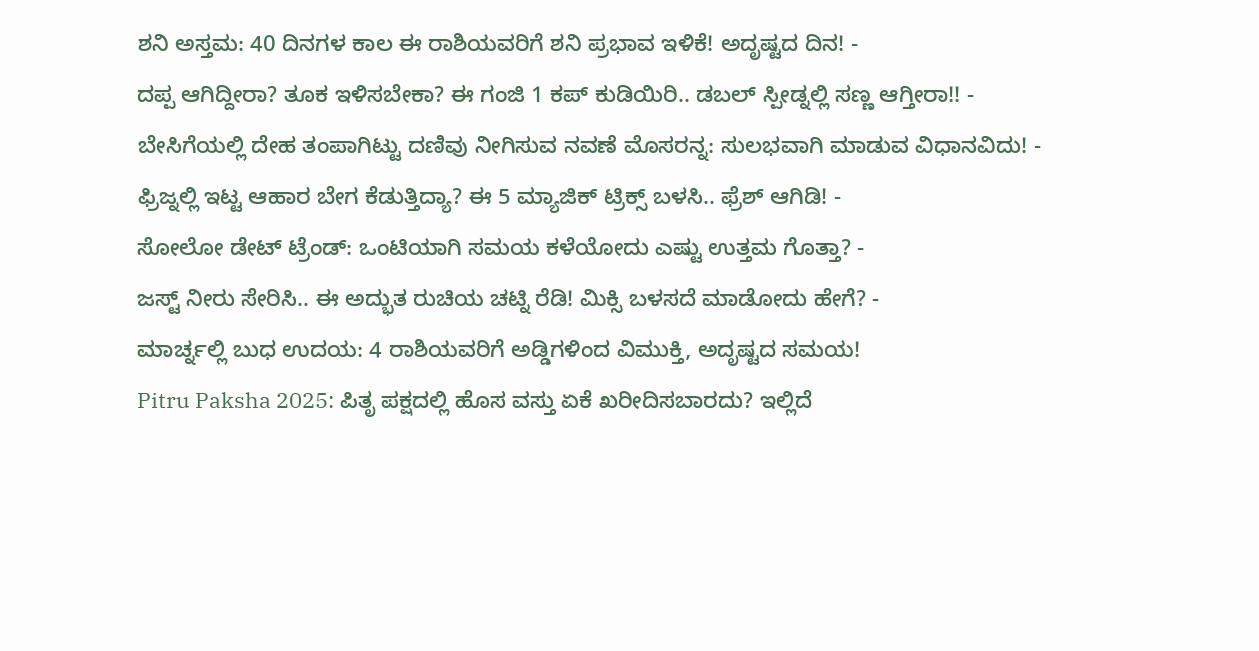ಶನಿ ಅಸ್ತಮ: 40 ದಿನಗಳ ಕಾಲ ಈ ರಾಶಿಯವರಿಗೆ ಶನಿ ಪ್ರಭಾವ ಇಳಿಕೆ! ಅದೃಷ್ಟದ ದಿನ! -
ದಪ್ಪ ಆಗಿದ್ದೀರಾ? ತೂಕ ಇಳಿಸಬೇಕಾ? ಈ ಗಂಜಿ 1 ಕಪ್ ಕುಡಿಯಿರಿ.. ಡಬಲ್ ಸ್ಪೀಡ್ನಲ್ಲಿ ಸಣ್ಣ ಆಗ್ತೀರಾ!! -
ಬೇಸಿಗೆಯಲ್ಲಿ ದೇಹ ತಂಪಾಗಿಟ್ಟು ದಣಿವು ನೀಗಿಸುವ ನವಣೆ ಮೊಸರನ್ನ: ಸುಲಭವಾಗಿ ಮಾಡುವ ವಿಧಾನವಿದು! -
ಫ್ರಿಜ್ನಲ್ಲಿ ಇಟ್ಟ ಆಹಾರ ಬೇಗ ಕೆಡುತ್ತಿದ್ಯಾ? ಈ 5 ಮ್ಯಾಜಿಕ್ ಟ್ರಿಕ್ಸ್ ಬಳಸಿ.. ಫ್ರೆಶ್ ಆಗಿಡಿ! -
ಸೋಲೋ ಡೇಟ್ ಟ್ರೆಂಡ್: ಒಂಟಿಯಾಗಿ ಸಮಯ ಕಳೆಯೋದು ಎಷ್ಟು ಉತ್ತಮ ಗೊತ್ತಾ? -
ಜಸ್ಟ್ ನೀರು ಸೇರಿಸಿ.. ಈ ಅದ್ಭುತ ರುಚಿಯ ಚಟ್ನಿ ರೆಡಿ! ಮಿಕ್ಸಿ ಬಳಸದೆ ಮಾಡೋದು ಹೇಗೆ? -
ಮಾರ್ಚ್ನಲ್ಲಿ ಬುಧ ಉದಯ: 4 ರಾಶಿಯವರಿಗೆ ಅಡ್ಡಿಗಳಿಂದ ವಿಮುಕ್ತಿ, ಅದೃಷ್ಟದ ಸಮಯ!
Pitru Paksha 2025: ಪಿತೃ ಪಕ್ಷದಲ್ಲಿ ಹೊಸ ವಸ್ತು ಏಕೆ ಖರೀದಿಸಬಾರದು? ಇಲ್ಲಿದೆ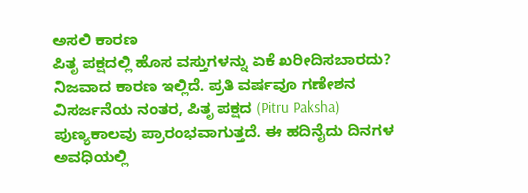ಅಸಲಿ ಕಾರಣ
ಪಿತೃ ಪಕ್ಷದಲ್ಲಿ ಹೊಸ ವಸ್ತುಗಳನ್ನು ಏಕೆ ಖರೀದಿಸಬಾರದು? ನಿಜವಾದ ಕಾರಣ ಇಲ್ಲಿದೆ. ಪ್ರತಿ ವರ್ಷವೂ ಗಣೇಶನ ವಿಸರ್ಜನೆಯ ನಂತರ, ಪಿತೃ ಪಕ್ಷದ (Pitru Paksha) ಪುಣ್ಯಕಾಲವು ಪ್ರಾರಂಭವಾಗುತ್ತದೆ. ಈ ಹದಿನೈದು ದಿನಗಳ ಅವಧಿಯಲ್ಲಿ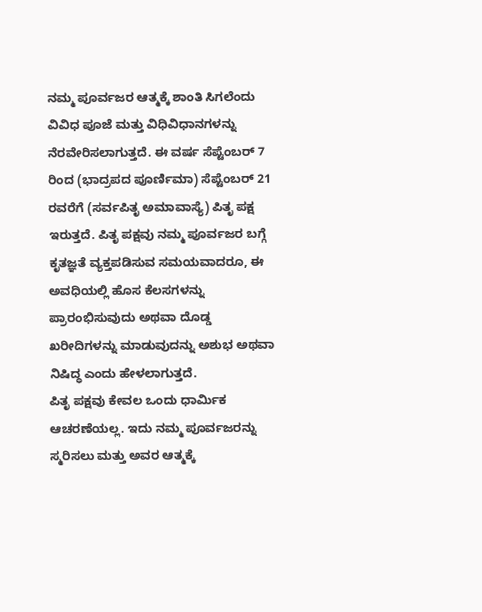ನಮ್ಮ ಪೂರ್ವಜರ ಆತ್ಮಕ್ಕೆ ಶಾಂತಿ ಸಿಗಲೆಂದು ವಿವಿಧ ಪೂಜೆ ಮತ್ತು ವಿಧಿವಿಧಾನಗಳನ್ನು ನೆರವೇರಿಸಲಾಗುತ್ತದೆ. ಈ ವರ್ಷ ಸೆಪ್ಟೆಂಬರ್ 7 ರಿಂದ (ಭಾದ್ರಪದ ಪೂರ್ಣಿಮಾ) ಸೆಪ್ಟೆಂಬರ್ 21 ರವರೆಗೆ (ಸರ್ವಪಿತೃ ಅಮಾವಾಸ್ಯೆ) ಪಿತೃ ಪಕ್ಷ ಇರುತ್ತದೆ. ಪಿತೃ ಪಕ್ಷವು ನಮ್ಮ ಪೂರ್ವಜರ ಬಗ್ಗೆ ಕೃತಜ್ಞತೆ ವ್ಯಕ್ತಪಡಿಸುವ ಸಮಯವಾದರೂ, ಈ ಅವಧಿಯಲ್ಲಿ ಹೊಸ ಕೆಲಸಗಳನ್ನು ಪ್ರಾರಂಭಿಸುವುದು ಅಥವಾ ದೊಡ್ಡ ಖರೀದಿಗಳನ್ನು ಮಾಡುವುದನ್ನು ಅಶುಭ ಅಥವಾ ನಿಷಿದ್ಧ ಎಂದು ಹೇಳಲಾಗುತ್ತದೆ.
ಪಿತೃ ಪಕ್ಷವು ಕೇವಲ ಒಂದು ಧಾರ್ಮಿಕ ಆಚರಣೆಯಲ್ಲ. ಇದು ನಮ್ಮ ಪೂರ್ವಜರನ್ನು ಸ್ಮರಿಸಲು ಮತ್ತು ಅವರ ಆತ್ಮಕ್ಕೆ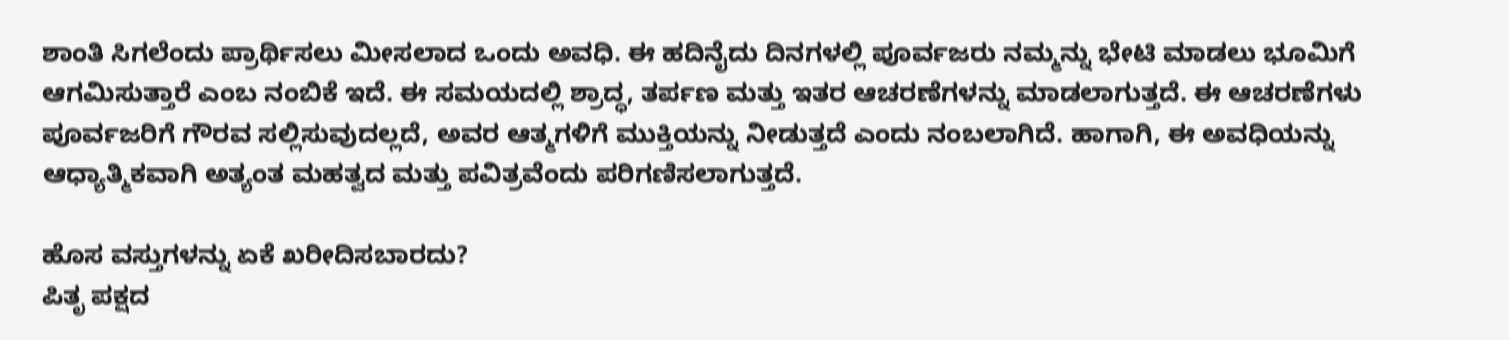ಶಾಂತಿ ಸಿಗಲೆಂದು ಪ್ರಾರ್ಥಿಸಲು ಮೀಸಲಾದ ಒಂದು ಅವಧಿ. ಈ ಹದಿನೈದು ದಿನಗಳಲ್ಲಿ ಪೂರ್ವಜರು ನಮ್ಮನ್ನು ಭೇಟಿ ಮಾಡಲು ಭೂಮಿಗೆ ಆಗಮಿಸುತ್ತಾರೆ ಎಂಬ ನಂಬಿಕೆ ಇದೆ. ಈ ಸಮಯದಲ್ಲಿ ಶ್ರಾದ್ಧ, ತರ್ಪಣ ಮತ್ತು ಇತರ ಆಚರಣೆಗಳನ್ನು ಮಾಡಲಾಗುತ್ತದೆ. ಈ ಆಚರಣೆಗಳು ಪೂರ್ವಜರಿಗೆ ಗೌರವ ಸಲ್ಲಿಸುವುದಲ್ಲದೆ, ಅವರ ಆತ್ಮಗಳಿಗೆ ಮುಕ್ತಿಯನ್ನು ನೀಡುತ್ತದೆ ಎಂದು ನಂಬಲಾಗಿದೆ. ಹಾಗಾಗಿ, ಈ ಅವಧಿಯನ್ನು ಆಧ್ಯಾತ್ಮಿಕವಾಗಿ ಅತ್ಯಂತ ಮಹತ್ವದ ಮತ್ತು ಪವಿತ್ರವೆಂದು ಪರಿಗಣಿಸಲಾಗುತ್ತದೆ.

ಹೊಸ ವಸ್ತುಗಳನ್ನು ಏಕೆ ಖರೀದಿಸಬಾರದು?
ಪಿತೃ ಪಕ್ಷದ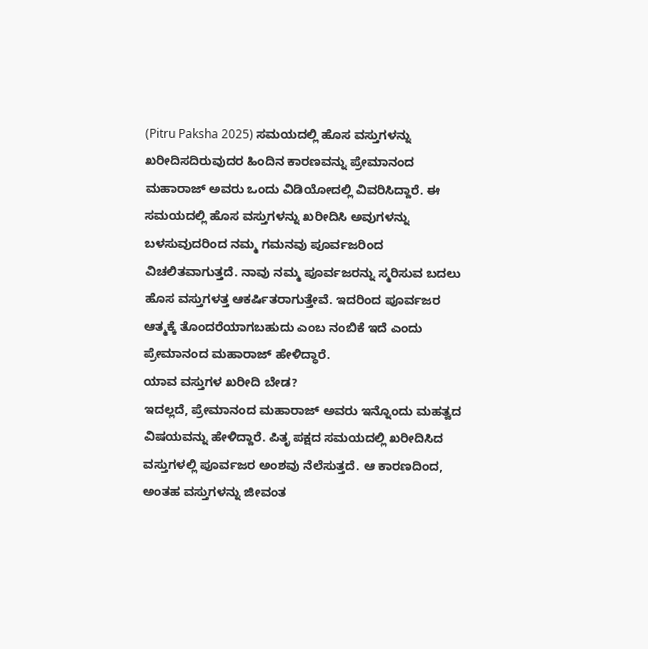(Pitru Paksha 2025) ಸಮಯದಲ್ಲಿ ಹೊಸ ವಸ್ತುಗಳನ್ನು ಖರೀದಿಸದಿರುವುದರ ಹಿಂದಿನ ಕಾರಣವನ್ನು ಪ್ರೇಮಾನಂದ ಮಹಾರಾಜ್ ಅವರು ಒಂದು ವಿಡಿಯೋದಲ್ಲಿ ವಿವರಿಸಿದ್ದಾರೆ. ಈ ಸಮಯದಲ್ಲಿ ಹೊಸ ವಸ್ತುಗಳನ್ನು ಖರೀದಿಸಿ ಅವುಗಳನ್ನು ಬಳಸುವುದರಿಂದ ನಮ್ಮ ಗಮನವು ಪೂರ್ವಜರಿಂದ ವಿಚಲಿತವಾಗುತ್ತದೆ. ನಾವು ನಮ್ಮ ಪೂರ್ವಜರನ್ನು ಸ್ಮರಿಸುವ ಬದಲು ಹೊಸ ವಸ್ತುಗಳತ್ತ ಆಕರ್ಷಿತರಾಗುತ್ತೇವೆ. ಇದರಿಂದ ಪೂರ್ವಜರ ಆತ್ಮಕ್ಕೆ ತೊಂದರೆಯಾಗಬಹುದು ಎಂಬ ನಂಬಿಕೆ ಇದೆ ಎಂದು ಪ್ರೇಮಾನಂದ ಮಹಾರಾಜ್ ಹೇಳಿದ್ಧಾರೆ.
ಯಾವ ವಸ್ತುಗಳ ಖರೀದಿ ಬೇಡ?
ಇದಲ್ಲದೆ, ಪ್ರೇಮಾನಂದ ಮಹಾರಾಜ್ ಅವರು ಇನ್ನೊಂದು ಮಹತ್ವದ ವಿಷಯವನ್ನು ಹೇಳಿದ್ದಾರೆ. ಪಿತೃ ಪಕ್ಷದ ಸಮಯದಲ್ಲಿ ಖರೀದಿಸಿದ ವಸ್ತುಗಳಲ್ಲಿ ಪೂರ್ವಜರ ಅಂಶವು ನೆಲೆಸುತ್ತದೆ. ಆ ಕಾರಣದಿಂದ, ಅಂತಹ ವಸ್ತುಗಳನ್ನು ಜೀವಂತ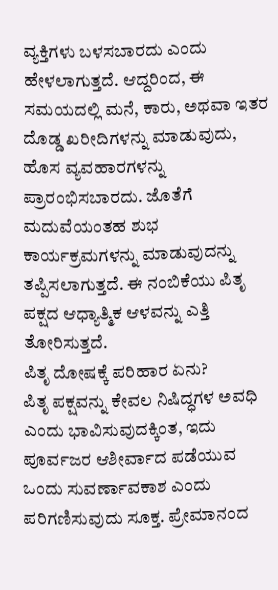ವ್ಯಕ್ತಿಗಳು ಬಳಸಬಾರದು ಎಂದು ಹೇಳಲಾಗುತ್ತದೆ. ಆದ್ದರಿಂದ, ಈ ಸಮಯದಲ್ಲಿ ಮನೆ, ಕಾರು, ಅಥವಾ ಇತರ ದೊಡ್ಡ ಖರೀದಿಗಳನ್ನು ಮಾಡುವುದು, ಹೊಸ ವ್ಯವಹಾರಗಳನ್ನು ಪ್ರಾರಂಭಿಸಬಾರದು. ಜೊತೆಗೆ ಮದುವೆಯಂತಹ ಶುಭ ಕಾರ್ಯಕ್ರಮಗಳನ್ನು ಮಾಡುವುದನ್ನು ತಪ್ಪಿಸಲಾಗುತ್ತದೆ. ಈ ನಂಬಿಕೆಯು ಪಿತೃ ಪಕ್ಷದ ಆಧ್ಯಾತ್ಮಿಕ ಆಳವನ್ನು ಎತ್ತಿ ತೋರಿಸುತ್ತದೆ.
ಪಿತೃ ದೋಷಕ್ಕೆ ಪರಿಹಾರ ಏನು?
ಪಿತೃ ಪಕ್ಷವನ್ನು ಕೇವಲ ನಿಷಿದ್ಧಗಳ ಅವಧಿ ಎಂದು ಭಾವಿಸುವುದಕ್ಕಿಂತ, ಇದು ಪೂರ್ವಜರ ಆಶೀರ್ವಾದ ಪಡೆಯುವ ಒಂದು ಸುವರ್ಣಾವಕಾಶ ಎಂದು ಪರಿಗಣಿಸುವುದು ಸೂಕ್ತ. ಪ್ರೇಮಾನಂದ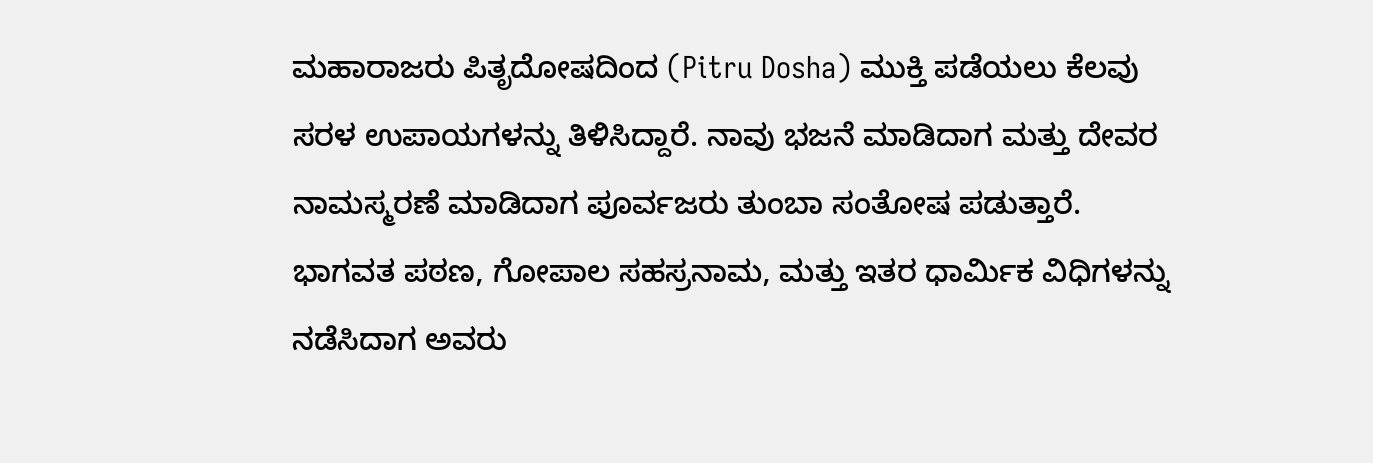ಮಹಾರಾಜರು ಪಿತೃದೋಷದಿಂದ (Pitru Dosha) ಮುಕ್ತಿ ಪಡೆಯಲು ಕೆಲವು ಸರಳ ಉಪಾಯಗಳನ್ನು ತಿಳಿಸಿದ್ದಾರೆ. ನಾವು ಭಜನೆ ಮಾಡಿದಾಗ ಮತ್ತು ದೇವರ ನಾಮಸ್ಮರಣೆ ಮಾಡಿದಾಗ ಪೂರ್ವಜರು ತುಂಬಾ ಸಂತೋಷ ಪಡುತ್ತಾರೆ.
ಭಾಗವತ ಪಠಣ, ಗೋಪಾಲ ಸಹಸ್ರನಾಮ, ಮತ್ತು ಇತರ ಧಾರ್ಮಿಕ ವಿಧಿಗಳನ್ನು ನಡೆಸಿದಾಗ ಅವರು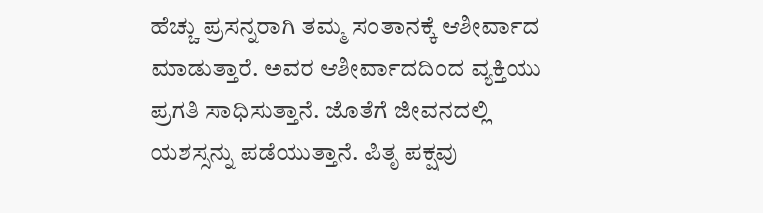ಹೆಚ್ಚು ಪ್ರಸನ್ನರಾಗಿ ತಮ್ಮ ಸಂತಾನಕ್ಕೆ ಆಶೀರ್ವಾದ ಮಾಡುತ್ತಾರೆ. ಅವರ ಆಶೀರ್ವಾದದಿಂದ ವ್ಯಕ್ತಿಯು ಪ್ರಗತಿ ಸಾಧಿಸುತ್ತಾನೆ. ಜೊತೆಗೆ ಜೀವನದಲ್ಲಿ ಯಶಸ್ಸನ್ನು ಪಡೆಯುತ್ತಾನೆ. ಪಿತೃ ಪಕ್ಷವು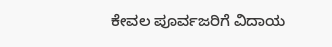ಕೇವಲ ಪೂರ್ವಜರಿಗೆ ವಿದಾಯ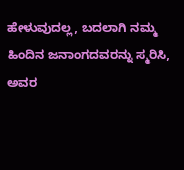ಹೇಳುವುದಲ್ಲ, ಬದಲಾಗಿ ನಮ್ಮ ಹಿಂದಿನ ಜನಾಂಗದವರನ್ನು ಸ್ಮರಿಸಿ, ಅವರ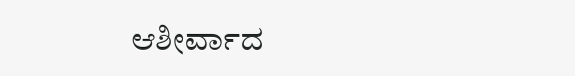ಆಶೀರ್ವಾದ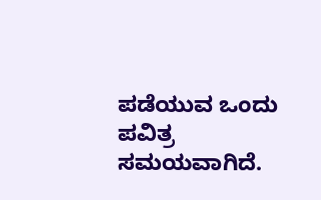ಪಡೆಯುವ ಒಂದು ಪವಿತ್ರ ಸಮಯವಾಗಿದೆ.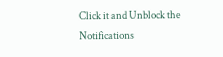Click it and Unblock the Notifications